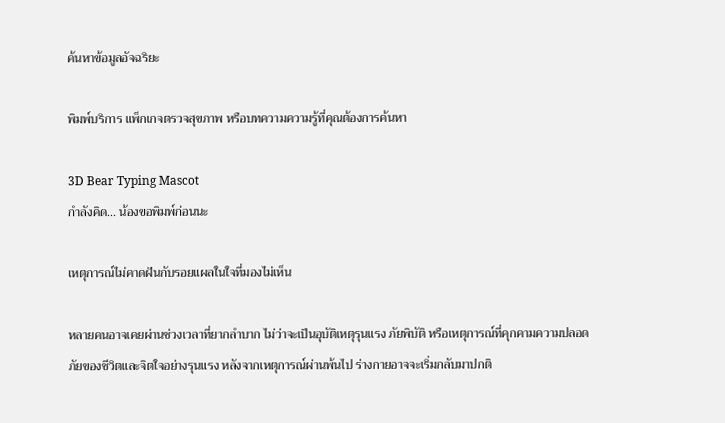ค้นหาข้อมูลอัจฉริยะ

พิมพ์บริการ แพ็กเกจตรวจสุขภาพ หรือบทความความรู้ที่คุณต้องการค้นหา

3D Bear Typing Mascot
กำลังคิด... น้องขอพิมพ์ก่อนนะ

เหตุการณ์ไม่คาดฝันกับรอยแผลในใจที่มองไม่เห็น

หลายคนอาจเคยผ่านช่วงเวลาที่ยากลำบาก ไม่ว่าจะเป็นอุบัติเหตุรุนแรง ภัยพิบัติ หรือเหตุการณ์ที่คุกคามความปลอดภัยของชีวิตและจิตใจอย่างรุนแรง หลังจากเหตุการณ์ผ่านพ้นไป ร่างกายอาจจะเริ่มกลับมาปกติ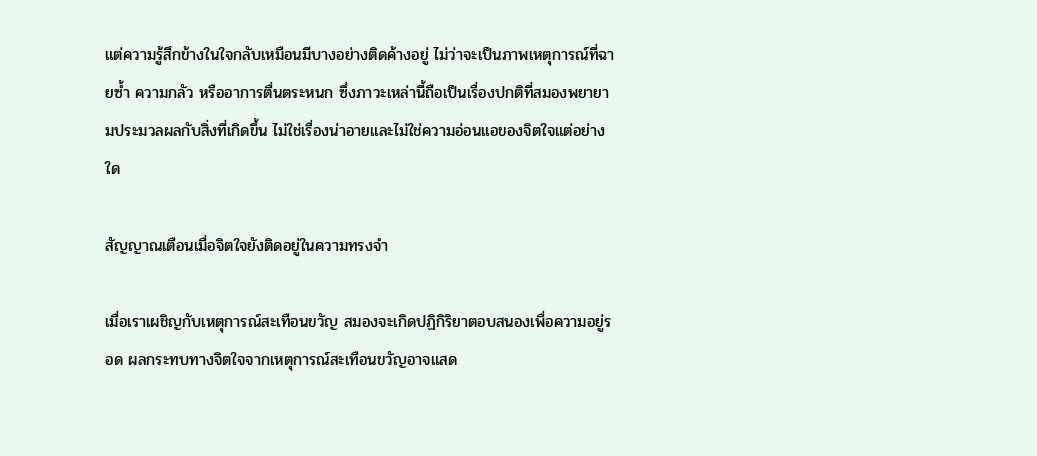แต่ความรู้สึกข้างในใจกลับเหมือนมีบางอย่างติดค้างอยู่ ไม่ว่าจะเป็นภาพเหตุการณ์ที่ฉายซ้ำ ความกลัว หรืออาการตื่นตระหนก ซึ่งภาวะเหล่านี้ถือเป็นเรื่องปกติที่สมองพยายามประมวลผลกับสิ่งที่เกิดขึ้น ไม่ใช่เรื่องน่าอายและไม่ใช่ความอ่อนแอของจิตใจแต่อย่างใด

สัญญาณเตือนเมื่อจิตใจยังติดอยู่ในความทรงจำ

เมื่อเราเผชิญกับเหตุการณ์สะเทือนขวัญ สมองจะเกิดปฏิกิริยาตอบสนองเพื่อความอยู่รอด ผลกระทบทางจิตใจจากเหตุการณ์สะเทือนขวัญอาจแสด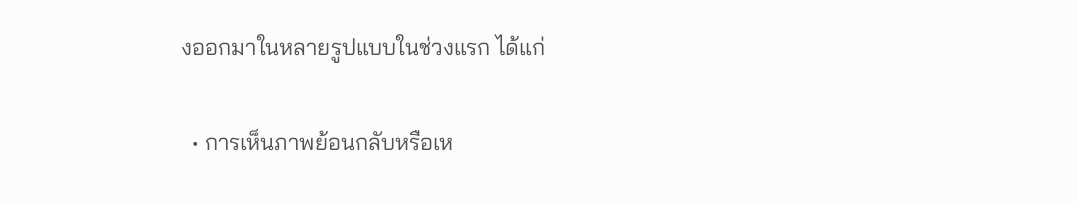งออกมาในหลายรูปแบบในช่วงแรก ได้แก่

  • การเห็นภาพย้อนกลับหรือเห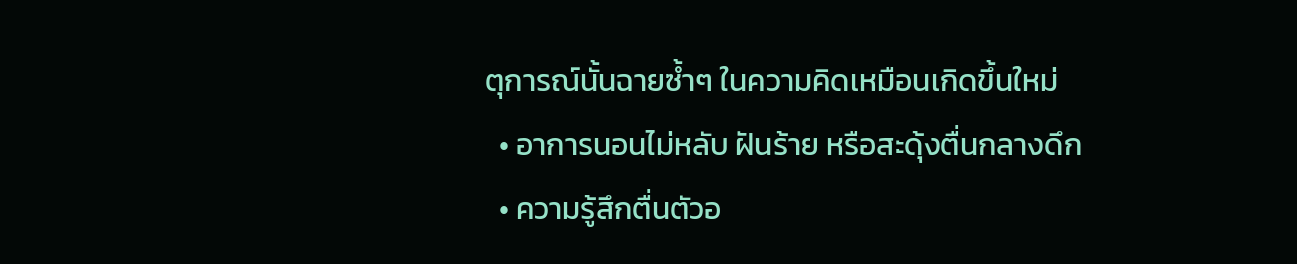ตุการณ์นั้นฉายซ้ำๆ ในความคิดเหมือนเกิดขึ้นใหม่
  • อาการนอนไม่หลับ ฝันร้าย หรือสะดุ้งตื่นกลางดึก
  • ความรู้สึกตื่นตัวอ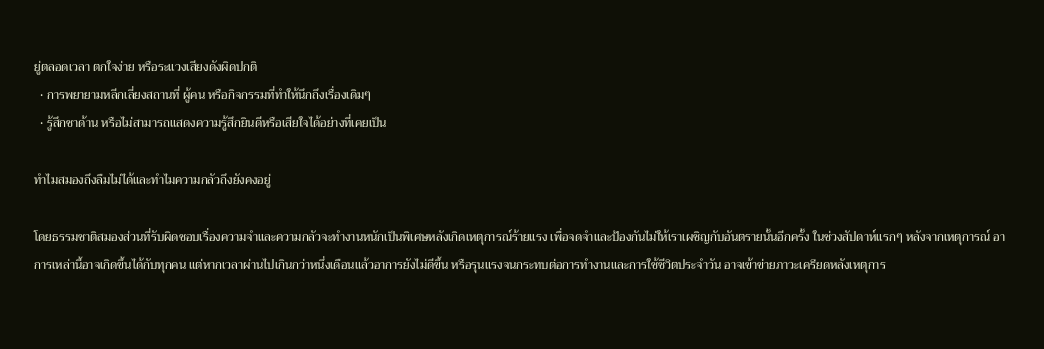ยู่ตลอดเวลา ตกใจง่าย หรือระแวงเสียงดังผิดปกติ
  • การพยายามหลีกเลี่ยงสถานที่ ผู้คน หรือกิจกรรมที่ทำให้นึกถึงเรื่องเดิมๆ
  • รู้สึกชาด้าน หรือไม่สามารถแสดงความรู้สึกยินดีหรือเสียใจได้อย่างที่เคยเป็น

ทำไมสมองถึงลืมไม่ได้และทำไมความกลัวถึงยังคงอยู่

โดยธรรมชาติสมองส่วนที่รับผิดชอบเรื่องความจำและความกลัวจะทำงานหนักเป็นพิเศษหลังเกิดเหตุการณ์ร้ายแรง เพื่อจดจำและป้องกันไม่ให้เราเผชิญกับอันตรายนั้นอีกครั้ง ในช่วงสัปดาห์แรกๆ หลังจากเหตุการณ์ อาการเหล่านี้อาจเกิดขึ้นได้กับทุกคน แต่หากเวลาผ่านไปเกินกว่าหนึ่งเดือนแล้วอาการยังไม่ดีขึ้น หรือรุนแรงจนกระทบต่อการทำงานและการใช้ชีวิตประจำวัน อาจเข้าข่ายภาวะเครียดหลังเหตุการ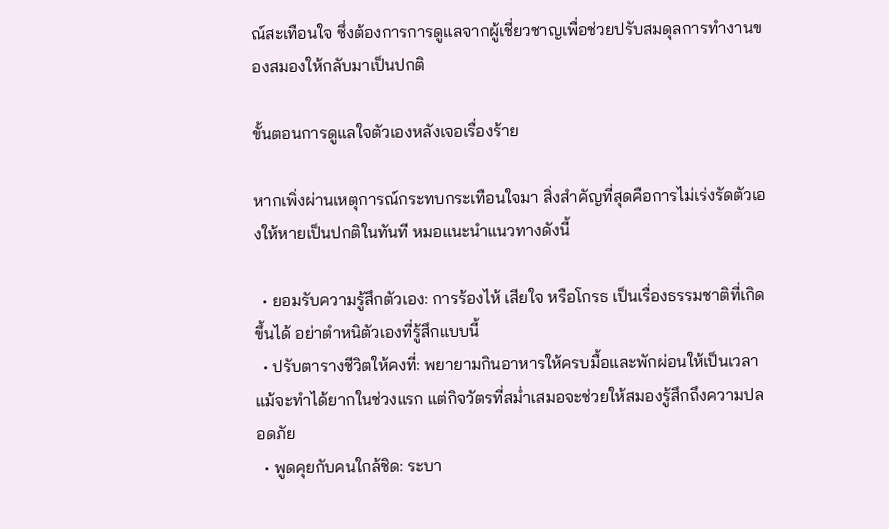ณ์สะเทือนใจ ซึ่งต้องการการดูแลจากผู้เชี่ยวชาญเพื่อช่วยปรับสมดุลการทำงานของสมองให้กลับมาเป็นปกติ

ขั้นตอนการดูแลใจตัวเองหลังเจอเรื่องร้าย

หากเพิ่งผ่านเหตุการณ์กระทบกระเทือนใจมา สิ่งสำคัญที่สุดคือการไม่เร่งรัดตัวเองให้หายเป็นปกติในทันที หมอแนะนำแนวทางดังนี้

  • ยอมรับความรู้สึกตัวเอง: การร้องไห้ เสียใจ หรือโกรธ เป็นเรื่องธรรมชาติที่เกิดขึ้นได้ อย่าตำหนิตัวเองที่รู้สึกแบบนี้
  • ปรับตารางชีวิตให้คงที่: พยายามกินอาหารให้ครบมื้อและพักผ่อนให้เป็นเวลา แม้จะทำได้ยากในช่วงแรก แต่กิจวัตรที่สม่ำเสมอจะช่วยให้สมองรู้สึกถึงความปลอดภัย
  • พูดคุยกับคนใกล้ชิด: ระบา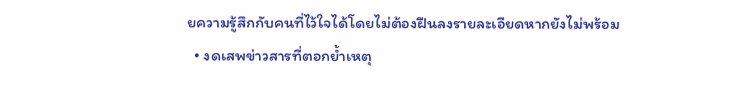ยความรู้สึกกับคนที่ไว้ใจได้โดยไม่ต้องฝืนลงรายละเอียดหากยังไม่พร้อม
  • งดเสพข่าวสารที่ตอกย้ำเหตุ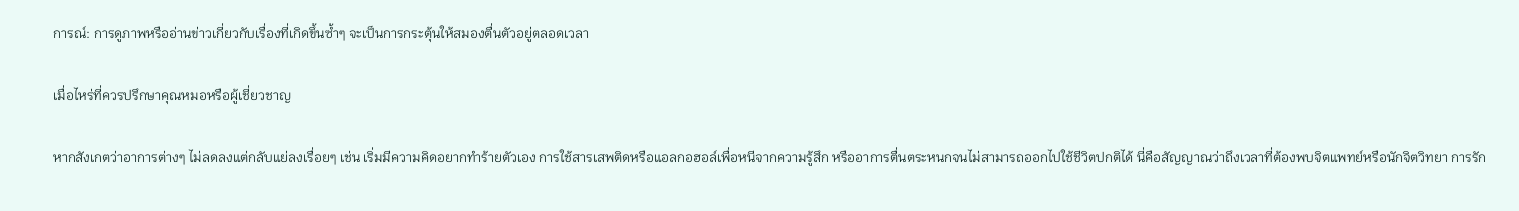การณ์: การดูภาพหรืออ่านข่าวเกี่ยวกับเรื่องที่เกิดขึ้นซ้ำๆ จะเป็นการกระตุ้นให้สมองตื่นตัวอยู่ตลอดเวลา

เมื่อไหร่ที่ควรปรึกษาคุณหมอหรือผู้เชี่ยวชาญ

หากสังเกตว่าอาการต่างๆ ไม่ลดลงแต่กลับแย่ลงเรื่อยๆ เช่น เริ่มมีความคิดอยากทำร้ายตัวเอง การใช้สารเสพติดหรือแอลกอฮอล์เพื่อหนีจากความรู้สึก หรืออาการตื่นตระหนกจนไม่สามารถออกไปใช้ชีวิตปกติได้ นี่คือสัญญาณว่าถึงเวลาที่ต้องพบจิตแพทย์หรือนักจิตวิทยา การรัก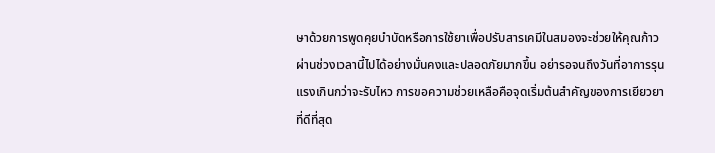ษาด้วยการพูดคุยบำบัดหรือการใช้ยาเพื่อปรับสารเคมีในสมองจะช่วยให้คุณก้าวผ่านช่วงเวลานี้ไปได้อย่างมั่นคงและปลอดภัยมากขึ้น อย่ารอจนถึงวันที่อาการรุนแรงเกินกว่าจะรับไหว การขอความช่วยเหลือคือจุดเริ่มต้นสำคัญของการเยียวยาที่ดีที่สุด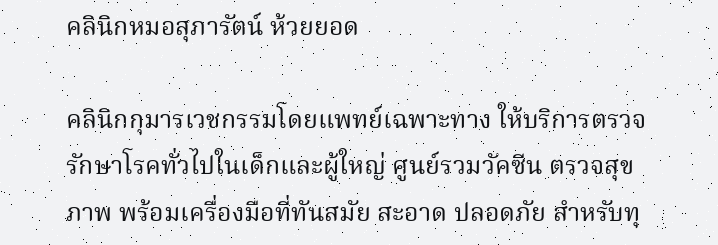คลินิกหมอสุภารัตน์ ห้วยยอด

คลินิกกุมารเวชกรรมโดยแพทย์เฉพาะทาง ให้บริการตรวจรักษาโรคทั่วไปในเด็กและผู้ใหญ่ ศูนย์รวมวัคซีน ตรวจสุขภาพ พร้อมเครื่องมือที่ทันสมัย สะอาด ปลอดภัย สำหรับทุ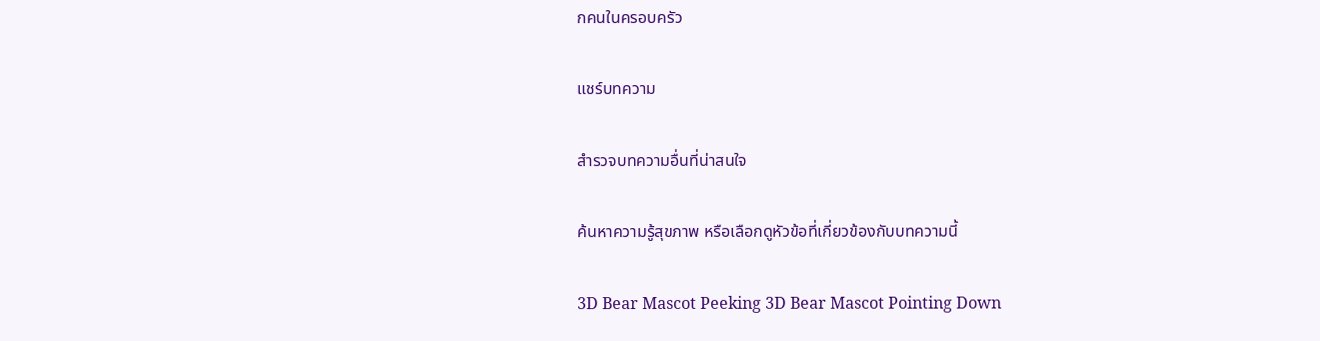กคนในครอบครัว

แชร์บทความ

สำรวจบทความอื่นที่น่าสนใจ

ค้นหาความรู้สุขภาพ หรือเลือกดูหัวข้อที่เกี่ยวข้องกับบทความนี้

3D Bear Mascot Peeking 3D Bear Mascot Pointing Down